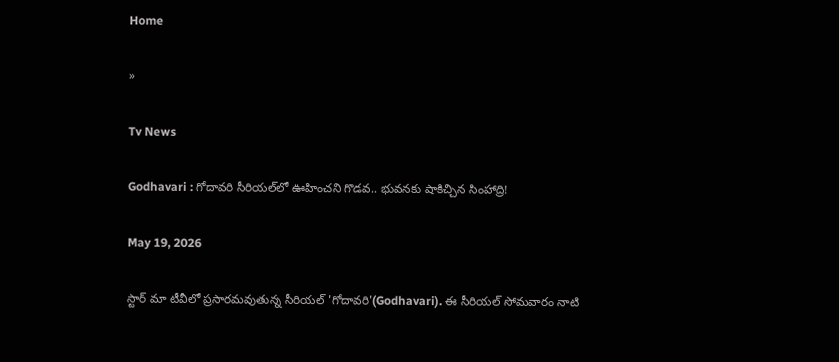Home

»

Tv News

Godhavari : గోదావరి సీరియల్‌లో ఊహించని గొడవ.. భువనకు షాకిచ్చిన సింహాద్రి!

May 19, 2026

స్టార్ మా టీవీలో ప్రసారమవుతున్న సీరియల్ 'గోదావరి'(Godhavari). ఈ సీరియల్ సోమవారం నాటి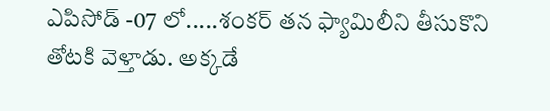ఎపిసోడ్ -07 లో.....శంకర్ తన ఫ్యామిలీని తీసుకొని తోటకి వెళ్తాడు. అక్కడే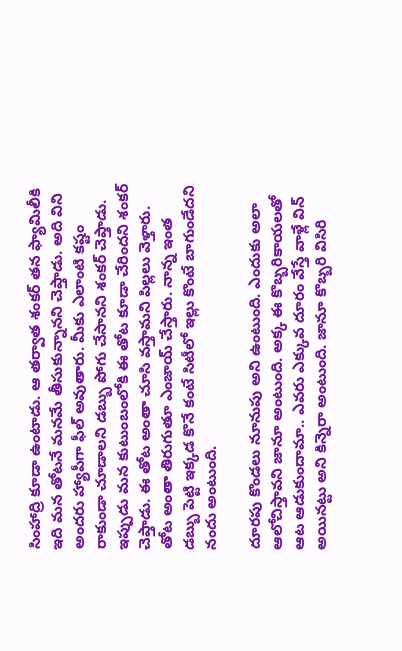సింహాద్రి కూడా ఉంటాడు. ఆ తర్వాత శంకర్ తన ఫ్యామిలీకి ఇది మన తోటనే మనమే తీసుకున్నానని చెప్తాడు. అది విని అందరు హ్యాపీగా ఫీల్ అవుతారు. మీకు ఎలాంటి కష్టం రాకుండా చూడాలని డబ్బు పోగు చేసానని శంకర్ చెప్తాడు. ఇప్పుడు మన కుటుంబంలోకి ఈ తోట కూడా చేరిందని శంకర్ చెప్తాడు. ఈ తోట అంతా చూసి వస్తామని పిల్లలు వెళ్తారు. తోట అంతా తిరుగుతూ ఎంజాయ్ చేస్తారు. నాన్న ఇంత డబ్బు పెట్టి ఇక్కడ కొనే కంటే సిటీలో ఇల్లు కొంటే బాగుండేదని నందు అంటుంది.

దూరపు కొండలు నూనుపు అని ఉంటుంది. ఎందుకు అలా ఆలోచిస్తావని జానూ అంటుంది. అక్క ఈ కొబ్బరికాయలతో ఆట ఆడుకుందామా.. ఎవరు ఎక్కువ దూరం వేస్తే వాళ్లే విన్ అయినట్టు అని కిన్నెరా అంటుంది. జానూ కొబ్బరి విసిరి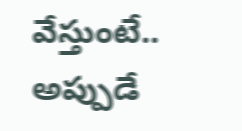వేస్తుంటే.. అప్పుడే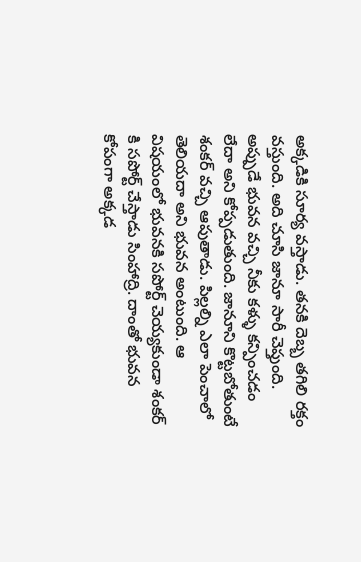అక్కడికి సూర్య వస్తాడు. తనకి దెబ్బ తగిలి రక్తం వస్తుంది. అది చూసి జానూ సారీ చెప్తుంది. అప్పుడే భువన వచ్చి నీకు కళ్ళు కన్పించడం లేదా అని కోప్పడుతుంది. జానూని కొట్టబోతుంటే శంకర్ వచ్చి ఆపుతాడు. పిల్లల్ని ఎలా పెంచాలో తెలియదా అని భువన అంటుంది. ఆ విషయంలో భువనకి సపోర్ట్ చెయ్యకుండా శంకర్ కి సపోర్ట్ చేస్తాడు సింహాద్రి. దాంతో భువన కోపంగా అక్కడ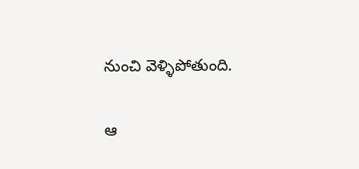నుంచి వెళ్ళిపోతుంది.

ఆ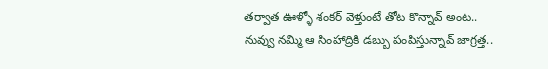తర్వాత ఊళ్ళో శంకర్ వెళ్తుంటే తోట కొన్నావ్ అంట.. నువ్వు నమ్మి ఆ సింహాద్రికి డబ్బు పంపిస్తున్నావ్ జాగ్రత్త..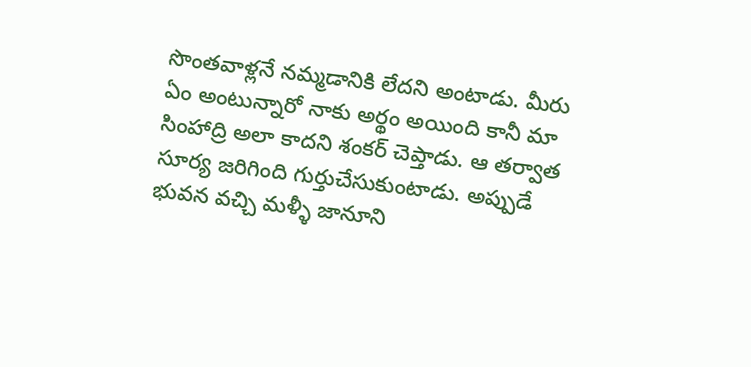సొంతవాళ్లనే నమ్మడానికి లేదని అంటాడు. మీరు ఏం అంటున్నారో నాకు అర్థం అయింది కానీ మా సింహాద్రి అలా కాదని శంకర్ చెప్తాడు. ఆ తర్వాత సూర్య జరిగింది గుర్తుచేసుకుంటాడు. అప్పుడే భువన వచ్చి మళ్ళీ జానూని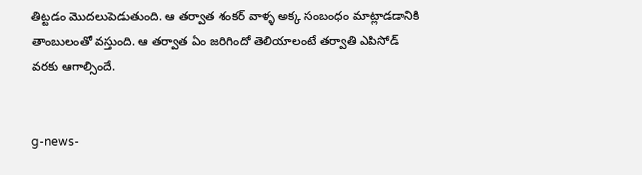తిట్టడం మొదలుపెడుతుంది. ఆ తర్వాత శంకర్ వాళ్ళ అక్క సంబంధం మాట్లాడడానికి తాంబులంతో వస్తుంది. ఆ తర్వాత ఏం జరిగిందో తెలియాలంటే తర్వాతి ఎపిసోడ్ వరకు ఆగాల్సిందే.


g-news-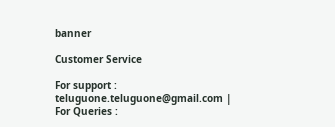banner

Customer Service

For support : teluguone.teluguone@gmail.com | For Queries :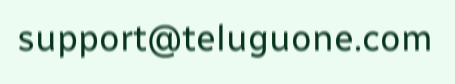support@teluguone.com